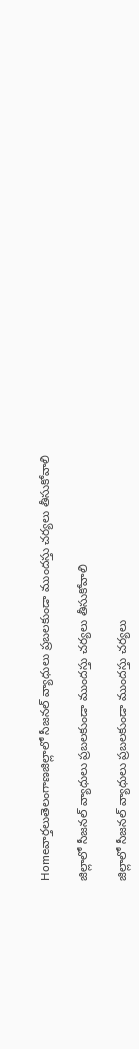Homeవార్తలుతెలంగాణజిల్లాలో సీజనల్ వ్యాధులు ప్రబలకుండా ముందస్తు చర్యలు తీసుకోవాలి

జిల్లాలో సీజనల్ వ్యాధులు ప్రబలకుండా ముందస్తు చర్యలు తీసుకోవాలి

జిల్లాలో సీజనల్ వ్యాధులు ప్రబలకుండా ముందస్తు చర్యలు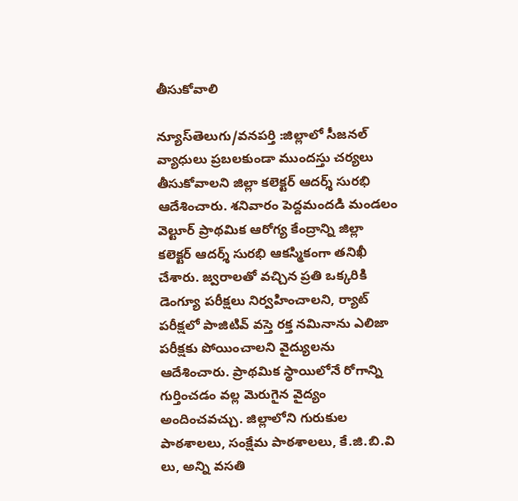తీసుకోవాలి

న్యూస్‌తెలుగు/వనపర్తి :జిల్లాలో సీజనల్ వ్యాధులు ప్రబలకుండా ముందస్తు చర్యలు తీసుకోవాలని జిల్లా కలెక్టర్ ఆదర్శ్ సురభి ఆదేశించారు. శనివారం పెద్దమందడి మండలం వెల్టూర్ ప్రాథమిక ఆరోగ్య కేంద్రాన్ని జిల్లా కలెక్టర్ ఆదర్శ్ సురభి ఆకస్మికంగా తనిఖీ చేశారు. జ్వరాలతో వచ్చిన ప్రతి ఒక్కరికి డెంగ్యూ పరీక్షలు నిర్వహించాలని, ర్యాట్ పరీక్షలో పాజిటివ్ వస్తె రక్త నమినాను ఎలిజా పరీక్షకు పోయించాలని వైద్యులను ఆదేశించారు. ప్రాథమిక స్థాయిలోనే రోగాన్ని గుర్తించడం వల్ల మెరుగైన వైద్యం అందించవచ్చు. జిల్లాలోని గురుకుల పాఠశాలలు, సంక్షేమ పాఠశాలలు, కే.జి.బి.వి లు, అన్ని వసతి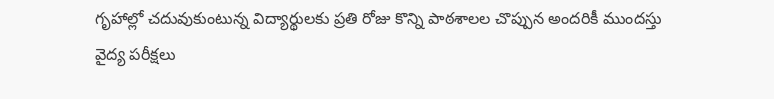గృహాల్లో చదువుకుంటున్న విద్యార్థులకు ప్రతి రోజు కొన్ని పాఠశాలల చొప్పున అందరికీ ముందస్తు వైద్య పరీక్షలు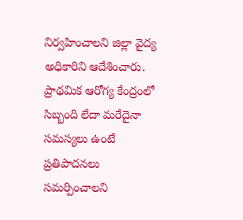నిర్వహించాలని జిల్లా వైద్య అధికారిని ఆదేశించారు. ప్రాథమిక ఆరోగ్య కేంద్రంలో సిబ్బంది లేదా మరేదైనా సమస్యలు ఉంటే ప్రతిపాదనలు సమర్పించాలని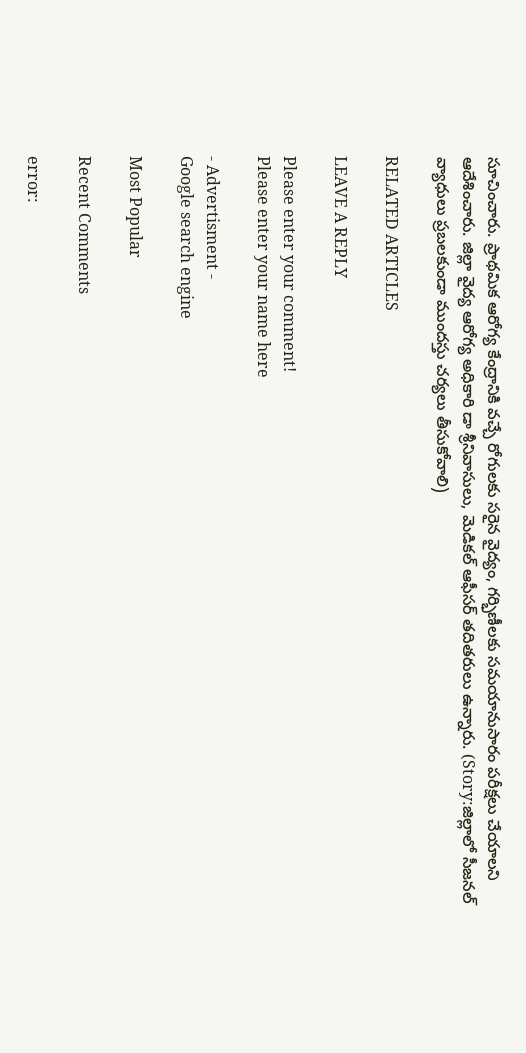సూచించారు. ప్రాథమిక ఆరోగ్య కేంద్రానికి వచ్చే రోగులకు సరైన వైద్యం, గర్భిణీలకు సమయానుసారం పరీక్షలు చేయాలని ఆదేశించారు. జిల్లా వైద్య ఆరోగ్య అధికారి డా శ్రీనివాసులు, మెడికల్ ఆఫీసర్ తదితరులు ఉన్నారు. (Story:జిల్లాలో సీజనల్ వ్యాధులు ప్రబలకుండా ముందస్తు చర్యలు తీసుకోవాలి)

RELATED ARTICLES

LEAVE A REPLY

Please enter your comment!
Please enter your name here

- Advertisment -
Google search engine

Most Popular

Recent Comments

error: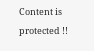Content is protected !!